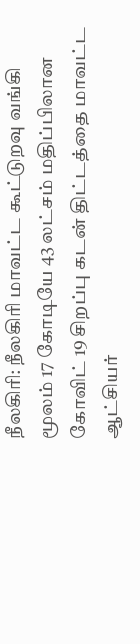நீலகிரி: நீலகிரி மாவட்ட கூட்டுறவு வங்கி மூலம் 17 கோடியே 43 லட்சம் மதிப்பிலான கோவிட் 19 சிறப்பு கடன் திட்டத்தை மாவட்ட ஆட்சியர்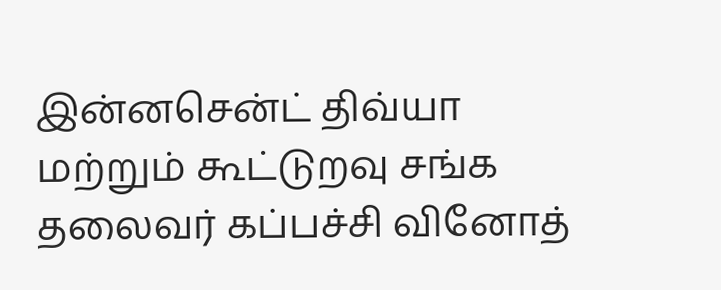இன்னசென்ட் திவ்யா மற்றும் கூட்டுறவு சங்க தலைவர் கப்பச்சி வினோத்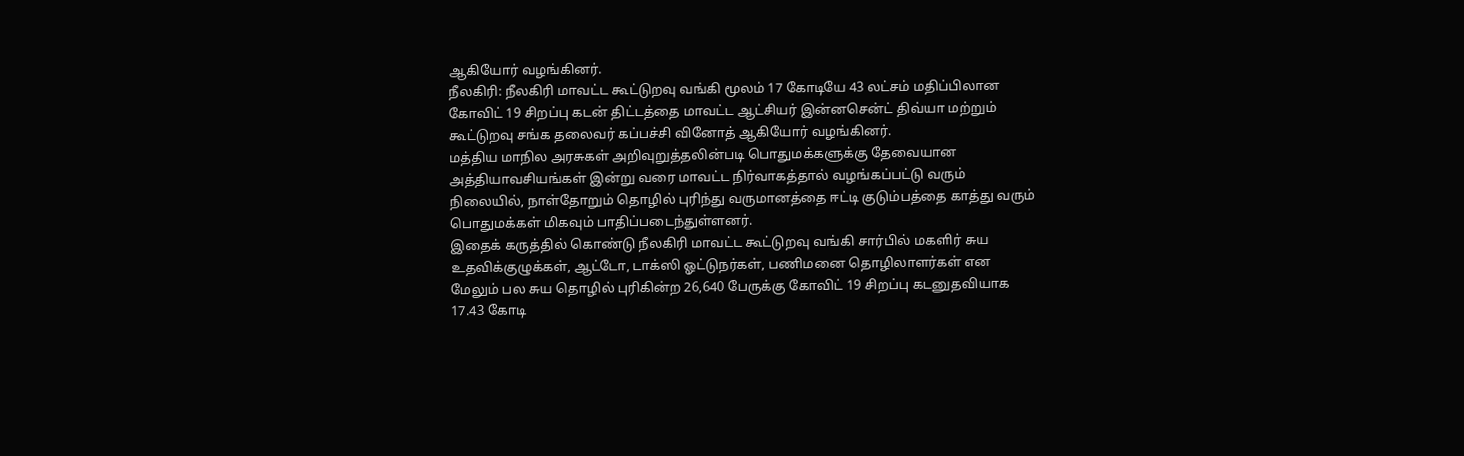ஆகியோர் வழங்கினர்.
நீலகிரி: நீலகிரி மாவட்ட கூட்டுறவு வங்கி மூலம் 17 கோடியே 43 லட்சம் மதிப்பிலான கோவிட் 19 சிறப்பு கடன் திட்டத்தை மாவட்ட ஆட்சியர் இன்னசென்ட் திவ்யா மற்றும் கூட்டுறவு சங்க தலைவர் கப்பச்சி வினோத் ஆகியோர் வழங்கினர்.
மத்திய மாநில அரசுகள் அறிவுறுத்தலின்படி பொதுமக்களுக்கு தேவையான அத்தியாவசியங்கள் இன்று வரை மாவட்ட நிர்வாகத்தால் வழங்கப்பட்டு வரும் நிலையில், நாள்தோறும் தொழில் புரிந்து வருமானத்தை ஈட்டி குடும்பத்தை காத்து வரும் பொதுமக்கள் மிகவும் பாதிப்படைந்துள்ளனர்.
இதைக் கருத்தில் கொண்டு நீலகிரி மாவட்ட கூட்டுறவு வங்கி சார்பில் மகளிர் சுய உதவிக்குழுக்கள், ஆட்டோ, டாக்ஸி ஓட்டுநர்கள், பணிமனை தொழிலாளர்கள் என மேலும் பல சுய தொழில் புரிகின்ற 26,640 பேருக்கு கோவிட் 19 சிறப்பு கடனுதவியாக 17.43 கோடி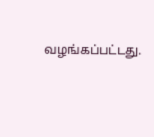வழங்கப்பட்டது.